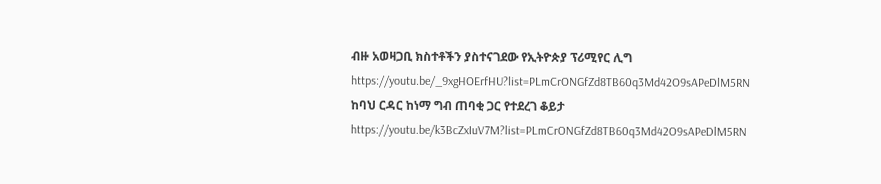ብዙ አወዛጋቢ ክስተቶችን ያስተናገደው የኢትዮጵያ ፕሪሚየር ሊግ
https://youtu.be/_9xgHOErfHU?list=PLmCrONGfZd8TB60q3Md42O9sAPeDlM5RN
ከባህ ርዳር ከነማ ግብ ጠባቂ ጋር የተደረገ ቆይታ
https://youtu.be/k3BcZxIuV7M?list=PLmCrONGfZd8TB60q3Md42O9sAPeDlM5RN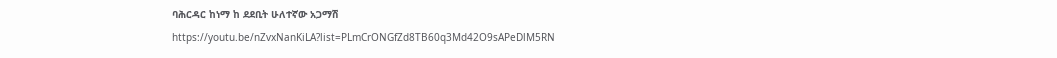ባሕርዳር ከነማ ከ ደደቢት ሁለተኛው አጋማሽ
https://youtu.be/nZvxNanKiLA?list=PLmCrONGfZd8TB60q3Md42O9sAPeDlM5RN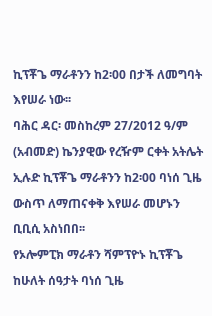ኪፕቾጌ ማራቶንን ከ2፡00 በታች ለመግባት እየሠራ ነው፡፡
ባሕር ዳር፡ መስከረም 27/2012 ዓ/ም (አብመድ) ኬንያዊው የረዥም ርቀት አትሌት ኢሉድ ኪፕቾጌ ማራቶንን ከ2፡00 ባነሰ ጊዜ ውስጥ ለማጠናቀቅ እየሠራ መሆኑን ቢቢሲ አስነበበ፡፡
የኦሎምፒክ ማራቶን ሻምፕዮኑ ኪፕቾጌ ከሁለት ሰዓታት ባነሰ ጊዜ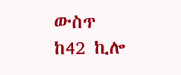ውስጥ ከ42 ኪሎ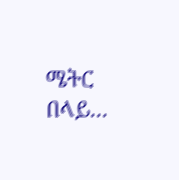ሜትር በላይ...